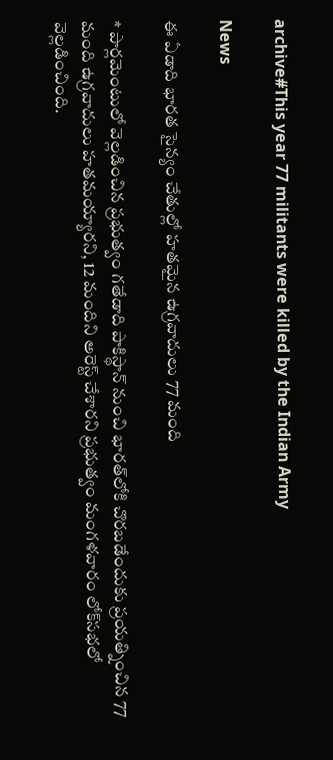archive#This year 77 militants were killed by the Indian Army

News

ఈ ఏడాది భారత సైన్యం చేతుల్లో హతమైన ఉగ్రవాదులు 77 మంది

* పార్లమెంటులో వెల్లడించిన ప్రభుత్వం గతేడాది పాకిస్థాన్ నుంచి భారత్‌లోకి చొరబడేందుకు ప్రయత్నించిన 77 మంది ఉగ్రవాదులు హతమయ్యారని, 12 మందిని అరెస్ట్ చేశారని ప్రభుత్వం మంగళవారం లోక్‌సభలో వెల్లడించింది.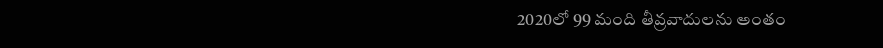2020లో 99 మంది తీవ్రవాదులను అంతం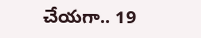చేయగా.. 19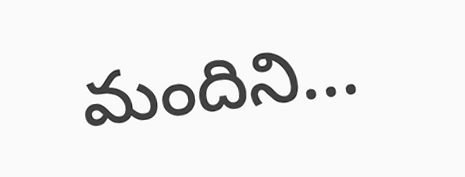మందిని...